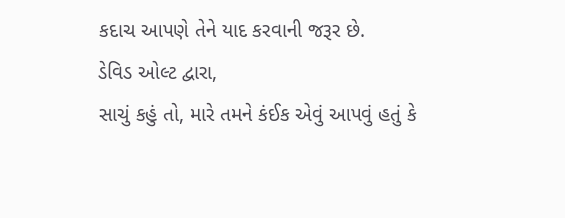કદાચ આપણે તેને યાદ કરવાની જરૂર છે.
ડેવિડ ઓલ્ટ દ્વારા,
સાચું કહું તો, મારે તમને કંઈક એવું આપવું હતું કે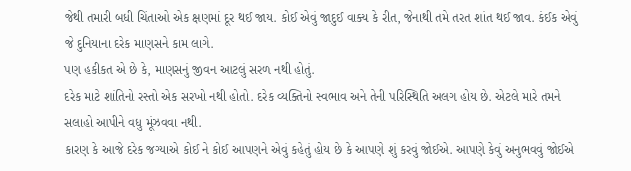જેથી તમારી બધી ચિંતાઓ એક ક્ષણમાં દૂર થઈ જાય. કોઈ એવું જાદુઈ વાક્ય કે રીત, જેનાથી તમે તરત શાંત થઈ જાવ. કંઈક એવું જે દુનિયાના દરેક માણસને કામ લાગે.
પણ હકીકત એ છે કે, માણસનું જીવન આટલું સરળ નથી હોતું.
દરેક માટે શાંતિનો રસ્તો એક સરખો નથી હોતો. દરેક વ્યક્તિનો સ્વભાવ અને તેની પરિસ્થિતિ અલગ હોય છે. એટલે મારે તમને સલાહો આપીને વધુ મૂંઝવવા નથી.
કારણ કે આજે દરેક જગ્યાએ કોઈ ને કોઈ આપણને એવું કહેતું હોય છે કે આપણે શું કરવું જોઈએ. આપણે કેવું અનુભવવું જોઈએ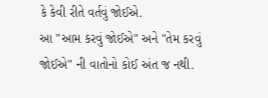કે કેવી રીતે વર્તવું જોઈએ.
આ "આમ કરવું જોઈએ" અને "તેમ કરવું જોઈએ" ની વાતોનો કોઈ અંત જ નથી.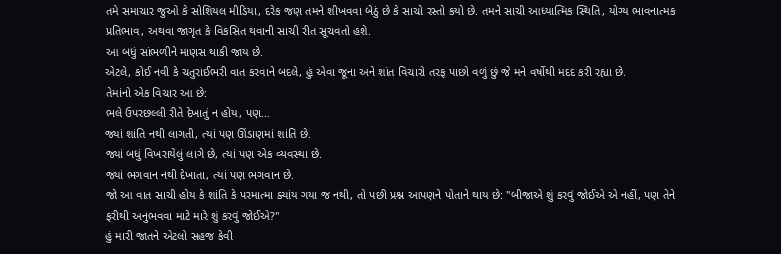તમે સમાચાર જુઓ કે સોશિયલ મીડિયા, દરેક જણ તમને શીખવવા બેઠું છે કે સાચો રસ્તો કયો છે. તમને સાચી આધ્યાત્મિક સ્થિતિ, યોગ્ય ભાવનાત્મક પ્રતિભાવ, અથવા જાગૃત કે વિકસિત થવાની સાચી રીત સૂચવતો હશે.
આ બધું સાંભળીને માણસ થાકી જાય છે.
એટલે, કોઈ નવી કે ચતુરાઈભરી વાત કરવાને બદલે, હું એવા જૂના અને શાંત વિચારો તરફ પાછો વળું છું જે મને વર્ષોથી મદદ કરી રહ્યા છે.
તેમાંનો એક વિચાર આ છે:
ભલે ઉપરછલ્લી રીતે દેખાતું ન હોય, પણ…
જ્યાં શાંતિ નથી લાગતી, ત્યાં પણ ઊંડાણમાં શાંતિ છે.
જ્યાં બધું વિખરાયેલું લાગે છે, ત્યાં પણ એક વ્યવસ્થા છે.
જ્યાં ભગવાન નથી દેખાતા, ત્યાં પણ ભગવાન છે.
જો આ વાત સાચી હોય કે શાંતિ કે પરમાત્મા ક્યાંય ગયા જ નથી, તો પછી પ્રશ્ન આપણને પોતાને થાય છે: "બીજાએ શું કરવું જોઈએ એ નહીં, પણ તેને ફરીથી અનુભવવા માટે મારે શું કરવું જોઈએ?"
હું મારી જાતને એટલો સહજ કેવી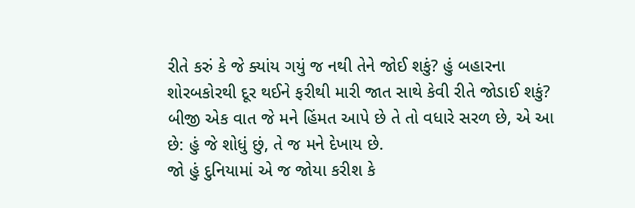રીતે કરું કે જે ક્યાંય ગયું જ નથી તેને જોઈ શકું? હું બહારના શોરબકોરથી દૂર થઈને ફરીથી મારી જાત સાથે કેવી રીતે જોડાઈ શકું?
બીજી એક વાત જે મને હિંમત આપે છે તે તો વધારે સરળ છે, એ આ છે: હું જે શોધું છું, તે જ મને દેખાય છે.
જો હું દુનિયામાં એ જ જોયા કરીશ કે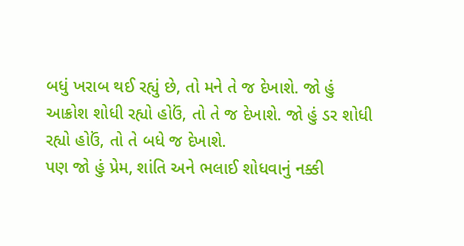બધું ખરાબ થઈ રહ્યું છે, તો મને તે જ દેખાશે. જો હું આક્રોશ શોધી રહ્યો હોઉં, તો તે જ દેખાશે. જો હું ડર શોધી રહ્યો હોઉં, તો તે બધે જ દેખાશે.
પણ જો હું પ્રેમ, શાંતિ અને ભલાઈ શોધવાનું નક્કી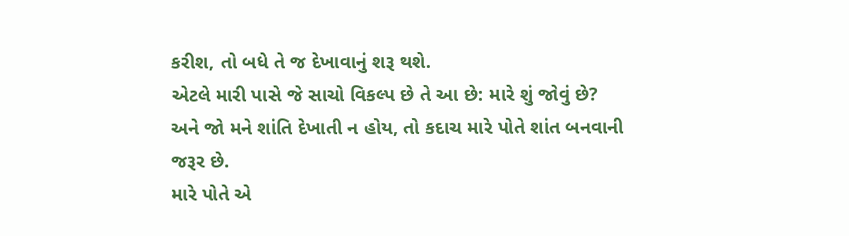કરીશ, તો બધે તે જ દેખાવાનું શરૂ થશે.
એટલે મારી પાસે જે સાચો વિકલ્પ છે તે આ છે: મારે શું જોવું છે? અને જો મને શાંતિ દેખાતી ન હોય, તો કદાચ મારે પોતે શાંત બનવાની જરૂર છે.
મારે પોતે એ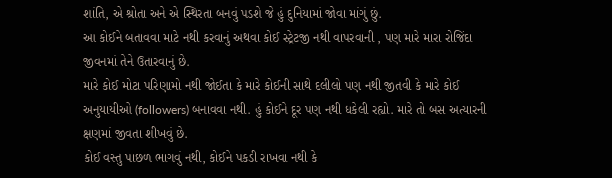શાંતિ, એ શ્રોતા અને એ સ્થિરતા બનવું પડશે જે હું દુનિયામાં જોવા માંગું છું.
આ કોઈને બતાવવા માટે નથી કરવાનું અથવા કોઈ સ્ટ્રેટજી નથી વાપરવાની , પણ મારે મારા રોજિંદા જીવનમાં તેને ઉતારવાનું છે.
મારે કોઈ મોટા પરિણામો નથી જોઈતા કે મારે કોઈની સાથે દલીલો પણ નથી જીતવી કે મારે કોઈ અનુયાયીઓ (followers) બનાવવા નથી. હું કોઈને દૂર પણ નથી ધકેલી રહ્યો. મારે તો બસ અત્યારની ક્ષણમાં જીવતા શીખવું છે.
કોઈ વસ્તુ પાછળ ભાગવું નથી, કોઈને પકડી રાખવા નથી કે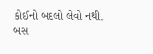કોઈનો બદલો લેવો નથી.
બસ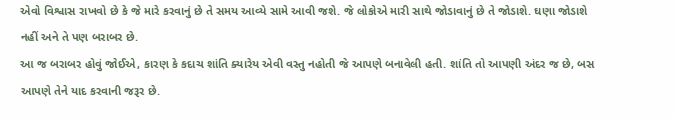એવો વિશ્વાસ રાખવો છે કે જે મારે કરવાનું છે તે સમય આવ્યે સામે આવી જશે. જે લોકોએ મારી સાથે જોડાવાનું છે તે જોડાશે. ઘણા જોડાશે નહીં અને તે પણ બરાબર છે.
આ જ બરાબર હોવું જોઈએ, કારણ કે કદાચ શાંતિ ક્યારેય એવી વસ્તુ નહોતી જે આપણે બનાવેલી હતી. શાંતિ તો આપણી અંદર જ છે, બસ આપણે તેને યાદ કરવાની જરૂર છે.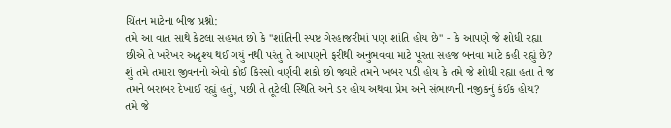ચિંતન માટેના બીજ પ્રશ્નો:
તમે આ વાત સાથે કેટલા સહમત છો કે "શાંતિની સ્પષ્ટ ગેરહાજરીમાં પણ શાંતિ હોય છે" - કે આપણે જે શોધી રહ્યા છીએ તે ખરેખર અદૃશ્ય થઈ ગયું નથી પરંતુ તે આપણને ફરીથી અનુભવવા માટે પૂરતા સહજ બનવા માટે કહી રહ્યું છે?
શું તમે તમારા જીવનનો એવો કોઈ કિસ્સો વર્ણવી શકો છો જ્યારે તમને ખબર પડી હોય કે તમે જે શોધી રહ્યા હતા તે જ તમને બરાબર દેખાઈ રહ્યું હતું, પછી તે તૂટેલી સ્થિતિ અને ડર હોય અથવા પ્રેમ અને સંભાળની નજીકનું કંઈક હોય?
તમે જે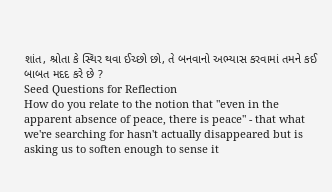શાંત, શ્રોતા કે સ્થિર થવા ઈચ્છો છો, તે બનવાનો અભ્યાસ કરવામાં તમને કઈ બાબત મદદ કરે છે ?
Seed Questions for Reflection
How do you relate to the notion that "even in the apparent absence of peace, there is peace" - that what we're searching for hasn't actually disappeared but is asking us to soften enough to sense it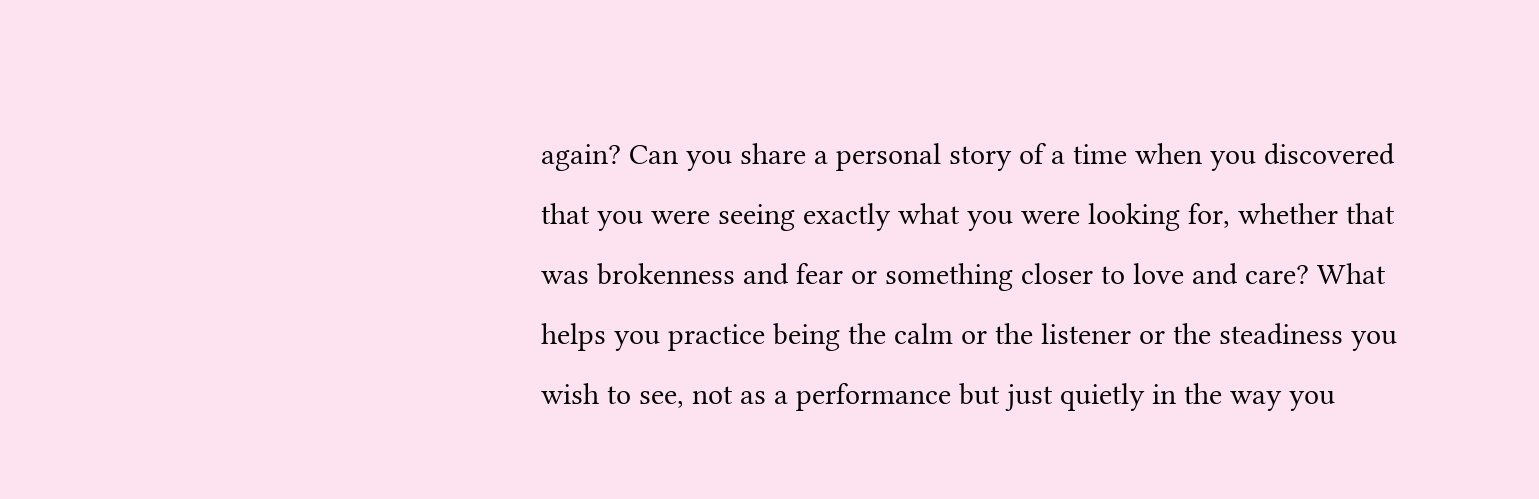again? Can you share a personal story of a time when you discovered that you were seeing exactly what you were looking for, whether that was brokenness and fear or something closer to love and care? What helps you practice being the calm or the listener or the steadiness you wish to see, not as a performance but just quietly in the way you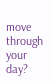move through your day?